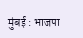मुंबई : भाजपा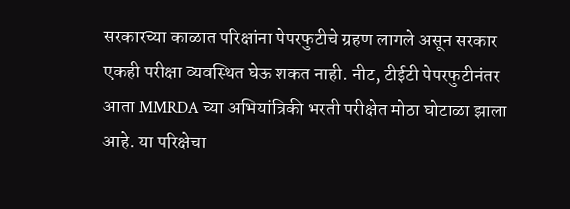सरकारच्या काळात परिक्षांना पेपरफुटीचे ग्रहण लागले असून सरकार एकही परीक्षा व्यवस्थित घेऊ शकत नाही. नीट, टीईटी पेपरफुटीनंतर आता MMRDA च्या अभियांत्रिकी भरती परीक्षेत मोठा घोटाळा झाला आहे. या परिक्षेचा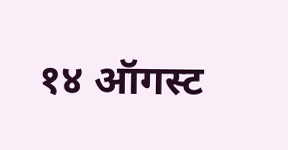१४ ऑगस्ट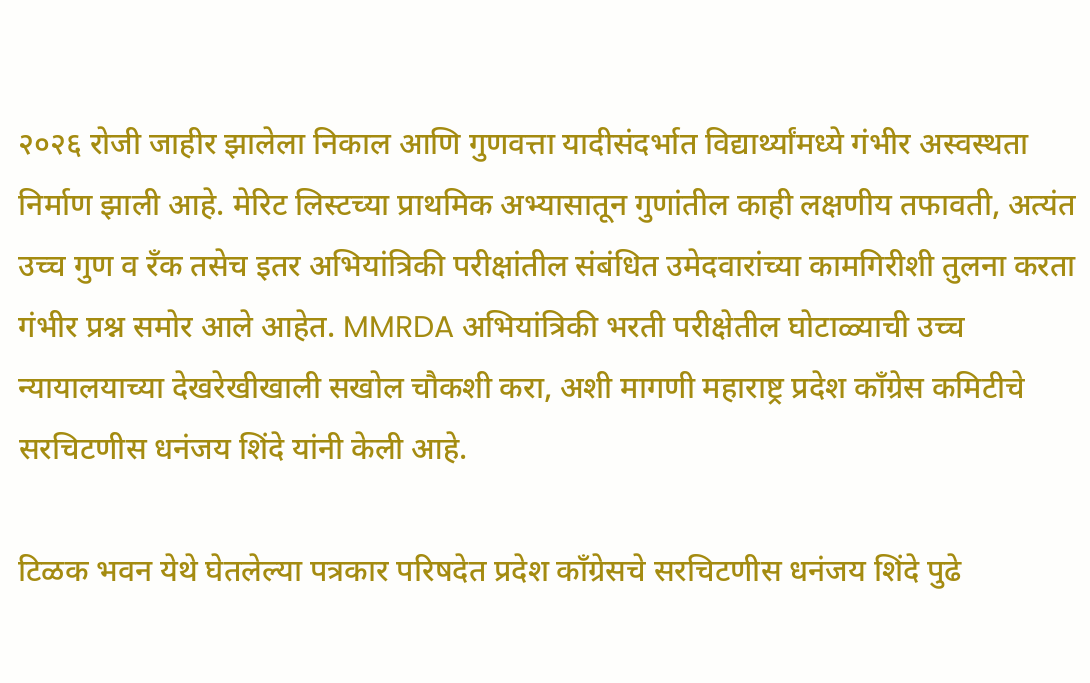२०२६ रोजी जाहीर झालेला निकाल आणि गुणवत्ता यादीसंदर्भात विद्यार्थ्यांमध्ये गंभीर अस्वस्थता निर्माण झाली आहे. मेरिट लिस्टच्या प्राथमिक अभ्यासातून गुणांतील काही लक्षणीय तफावती, अत्यंत उच्च गुण व रँक तसेच इतर अभियांत्रिकी परीक्षांतील संबंधित उमेदवारांच्या कामगिरीशी तुलना करता गंभीर प्रश्न समोर आले आहेत. MMRDA अभियांत्रिकी भरती परीक्षेतील घोटाळ्याची उच्च न्यायालयाच्या देखरेखीखाली सखोल चौकशी करा, अशी मागणी महाराष्ट्र प्रदेश काँग्रेस कमिटीचे सरचिटणीस धनंजय शिंदे यांनी केली आहे.

टिळक भवन येथे घेतलेल्या पत्रकार परिषदेत प्रदेश काँग्रेसचे सरचिटणीस धनंजय शिंदे पुढे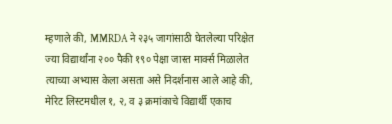म्हणाले की, MMRDA ने २३५ जागांसाठी घेतलेल्या परिक्षेत ज्या विद्यार्थांना २०० पैकी १९० पेक्षा जास्त मार्क्स मिळालेत त्याच्या अभ्यास केला असता असे निदर्शनास आले आहे की, मेरिट लिस्टमधील १, २, व ३ क्रमांकाचे विद्यार्थी एकाच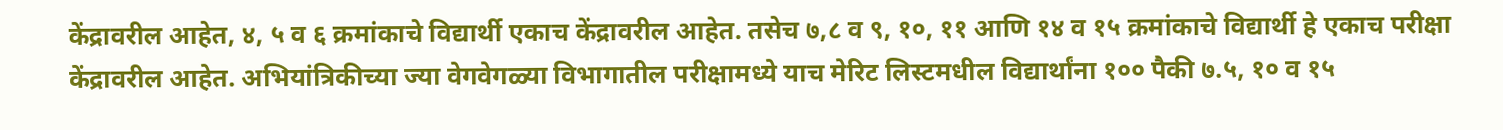केंद्रावरील आहेत, ४, ५ व ६ क्रमांकाचे विद्यार्थी एकाच केंद्रावरील आहेत. तसेच ७,८ व ९, १०, ११ आणि १४ व १५ क्रमांकाचे विद्यार्थी हे एकाच परीक्षा केंद्रावरील आहेत. अभियांत्रिकीच्या ज्या वेगवेगळ्या विभागातील परीक्षामध्ये याच मेरिट लिस्टमधील विद्यार्थांना १०० पैकी ७.५, १० व १५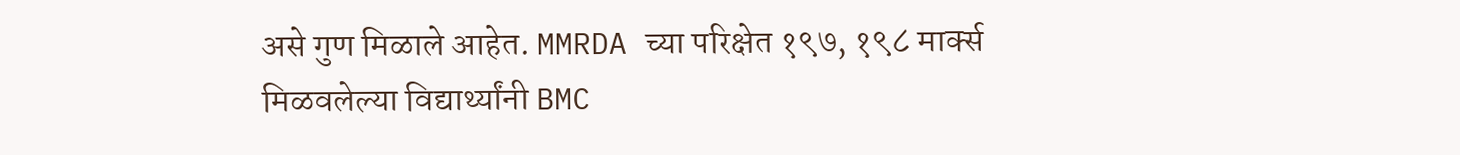असे गुण मिळाले आहेत. MMRDA च्या परिक्षेत १९७, १९८ मार्क्स मिळवलेल्या विद्यार्थ्यांनी BMC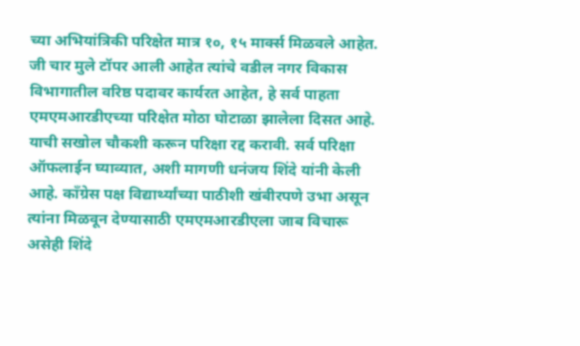च्या अभियांत्रिकी परिक्षेत मात्र १०, १५ मार्क्स मिळवले आहेत. जी चार मुले टॉपर आली आहेत त्यांचे वडील नगर विकास विभागातील वरिष्ठ पदावर कार्यरत आहेत, हे सर्व पाहता एमएमआरडीएच्या परिक्षेत मोठा घोटाळा झालेला दिसत आहे. याची सखोल चौकशी करून परिक्षा रद्द करावी. सर्व परिक्षा ऑफलाईन घ्याव्यात, अशी मागणी धनंजय शिंदे यांनी केली आहे. काँग्रेस पक्ष विद्यार्थ्यांच्या पाठीशी खंबीरपणे उभा असून त्यांना मिळवून देण्यासाठी एमएमआरडीएला जाब विचारू असेही शिंदे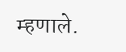म्हणाले.